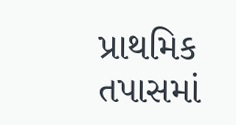પ્રાથમિક તપાસમાં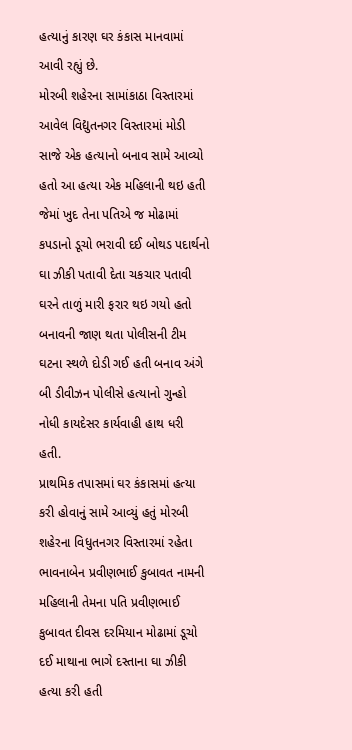હત્યાનું કારણ ઘર કંકાસ માનવામાં આવી રહ્યું છે.
મોરબી શહેરના સામાંકાઠા વિસ્તારમાં આવેલ વિદ્યુતનગર વિસ્તારમાં મોડી સાજે એક હત્યાનો બનાવ સામે આવ્યો હતો આ હત્યા એક મહિલાની થઇ હતી જેમાં ખુદ તેના પતિએ જ મોઢામાં કપડાનો ડૂચો ભરાવી દઈ બોથડ પદાર્થનો ઘા ઝીકી પતાવી દેતા ચકચાર પતાવી ઘરને તાળું મારી ફરાર થઇ ગયો હતો બનાવની જાણ થતા પોલીસની ટીમ ઘટના સ્થળે દોડી ગઈ હતી બનાવ અંગે બી ડીવીઝન પોલીસે હત્યાનો ગુન્હો નોધી કાયદેસર કાર્યવાહી હાથ ધરી હતી.
પ્રાથમિક તપાસમાં ઘર કંકાસમાં હત્યા કરી હોવાનું સામે આવ્યું હતું મોરબી શહેરના વિધુતનગર વિસ્તારમાં રહેતા ભાવનાબેન પ્રવીણભાઈ કુબાવત નામની મહિલાની તેમના પતિ પ્રવીણભાઈ કુબાવત દીવસ દરમિયાન મોઢામાં ડૂચો દઈ માથાના ભાગે દસ્તાના ઘા ઝીકી હત્યા કરી હતી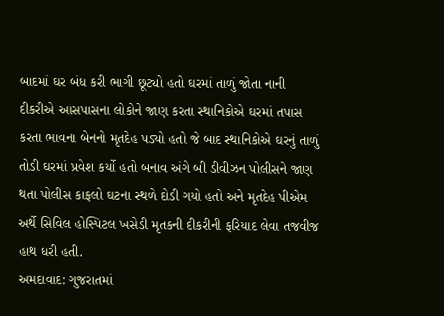બાદમાં ઘર બંધ કરી ભાગી છૂટ્યો હતો ઘરમાં તાળું જોતા નાની દીકરીએ આસપાસના લોકોને જાણ કરતા સ્થાનિકોએ ઘરમાં તપાસ કરતા ભાવના બેનનો મૃતદેહ પડ્યો હતો જે બાદ સ્થાનિકોએ ઘરનું તાળું તોડી ઘરમાં પ્રવેશ કર્યો હતો બનાવ અંગે બી ડીવીઝન પોલીસને જાણ થતા પોલીસ કાફલો ઘટના સ્થળે દોડી ગયો હતો અને મૃતદેહ પીએમ અર્થે સિવિલ હોસ્પિટલ ખસેડી મૃતકની દીકરીની ફરિયાદ લેવા તજવીજ હાથ ધરી હતી.
અમદાવાદ: ગુજરાતમાં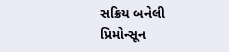સક્રિય બનેલી પ્રિમોન્સૂન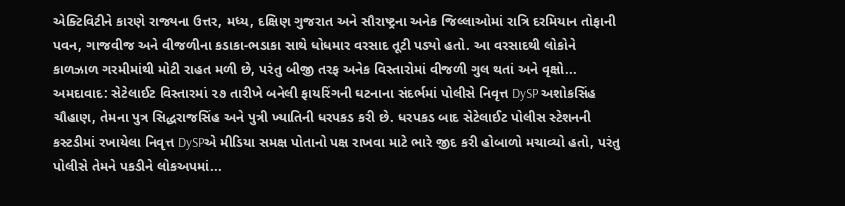એક્ટિવિટીને કારણે રાજ્યના ઉત્તર, મધ્ય, દક્ષિણ ગુજરાત અને સૌરાષ્ટ્રના અનેક જિલ્લાઓમાં રાત્રિ દરમિયાન તોફાની પવન, ગાજવીજ અને વીજળીના કડાકા-ભડાકા સાથે ધોધમાર વરસાદ તૂટી પડ્યો હતો. આ વરસાદથી લોકોને કાળઝાળ ગરમીમાંથી મોટી રાહત મળી છે, પરંતુ બીજી તરફ અનેક વિસ્તારોમાં વીજળી ગુલ થતાં અને વૃક્ષો...
અમદાવાદ: સેટેલાઈટ વિસ્તારમાં ૨૭ તારીખે બનેલી ફાયરિંગની ઘટનાના સંદર્ભમાં પોલીસે નિવૃત્ત DySP અશોકસિંહ ચૌહાણ, તેમના પુત્ર સિદ્ધરાજસિંહ અને પુત્રી ખ્યાતિની ધરપકડ કરી છે. ધરપકડ બાદ સેટેલાઈટ પોલીસ સ્ટેશનની કસ્ટડીમાં રખાયેલા નિવૃત્ત DySPએ મીડિયા સમક્ષ પોતાનો પક્ષ રાખવા માટે ભારે જીદ કરી હોબાળો મચાવ્યો હતો, પરંતુ પોલીસે તેમને પકડીને લોકઅપમાં...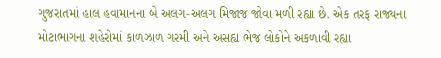ગુજરાતમાં હાલ હવામાનના બે અલગ-અલગ મિજાજ જોવા મળી રહ્યા છે. એક તરફ રાજ્યના મોટાભાગના શહેરોમાં કાળઝાળ ગરમી અને અસહ્ય ભેજ લોકોને અકળાવી રહ્યા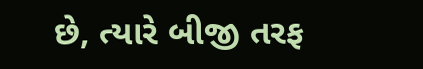છે, ત્યારે બીજી તરફ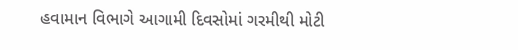હવામાન વિભાગે આગામી દિવસોમાં ગરમીથી મોટી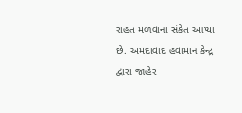રાહત મળવાના સંકેત આપ્યા છે. અમદાવાદ હવામાન કેન્દ્ર દ્વારા જાહેર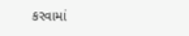કરવામાં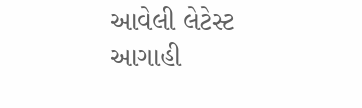આવેલી લેટેસ્ટ આગાહી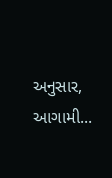અનુસાર, આગામી...